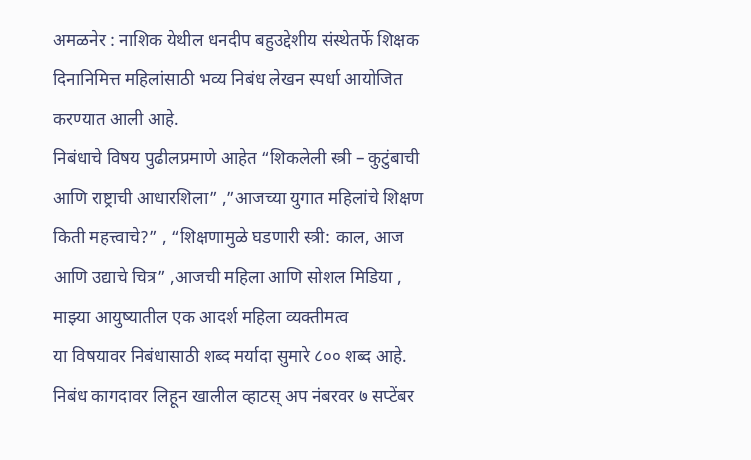अमळनेर : नाशिक येथील धनदीप बहुउद्देशीय संस्थेतर्फे शिक्षक दिनानिमित्त महिलांसाठी भव्य निबंध लेखन स्पर्धा आयोजित करण्यात आली आहे.
निबंधाचे विषय पुढीलप्रमाणे आहेत “शिकलेली स्त्री – कुटुंबाची आणि राष्ट्राची आधारशिला” ,”आजच्या युगात महिलांचे शिक्षण किती महत्त्वाचे?” , “शिक्षणामुळे घडणारी स्त्री: काल, आज आणि उद्याचे चित्र” ,आजची महिला आणि सोशल मिडिया , माझ्या आयुष्यातील एक आदर्श महिला व्यक्तीमत्व
या विषयावर निबंधासाठी शब्द मर्यादा सुमारे ८०० शब्द आहे. निबंध कागदावर लिहून खालील व्हाटस् अप नंबरवर ७ सप्टेंबर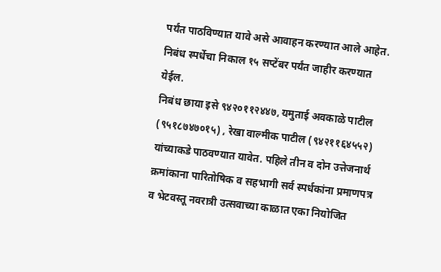पर्यंत पाठविण्यात यावे असे आवाहन करण्यात आले आहेत. निबंध स्पर्धेचा निकाल १५ सप्टेंबर पर्यंत जाहीर करण्यात येईल.
निबंध छाया इसे ९४२०११२४४७, यमुताई अवकाळे पाटील (९५१८७४७०१५) , रेखा वाल्मीक पाटील (९४२११६४५५२) यांच्याकडे पाठवण्यात यावेत. पहिले तीन व दोन उत्तेजनार्थ क्रमांकाना पारितोषिक व सहभागी सर्व स्पर्धकांना प्रमाणपत्र व भेटवस्तू नवरात्री उत्सवाच्या काळात एका नियोजित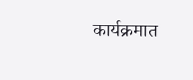कार्यक्रमात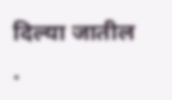दिल्या जातील .